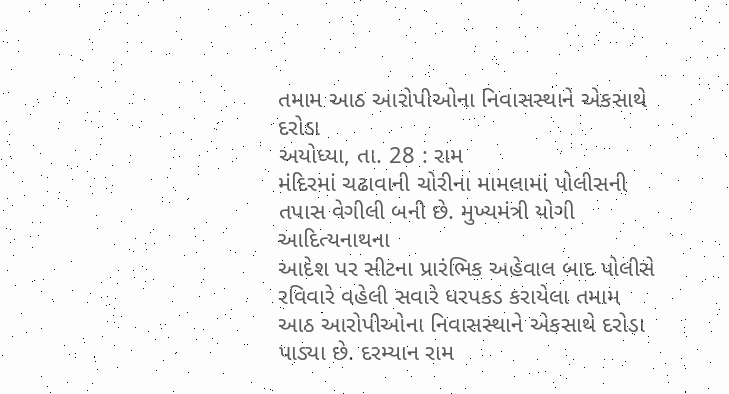તમામ આઠ આરોપીઓના નિવાસસ્થાને એકસાથે દરોડા
અયોધ્યા, તા. 28 : રામ
મંદિરમાં ચઢાવાની ચોરીના મામલામાં પોલીસની તપાસ વેગીલી બની છે. મુખ્યમંત્રી યોગી આદિત્યનાથના
આદેશ પર સીટના પ્રારંભિક અહેવાલ બાદ પોલીસે રવિવારે વહેલી સવારે ધરપકડ કરાયેલા તમામ
આઠ આરોપીઓના નિવાસસ્થાને એકસાથે દરોડા પાડ્યા છે. દરમ્યાન રામ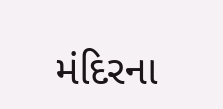મંદિરના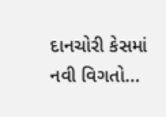દાનચોરી કેસમાં
નવી વિગતો...